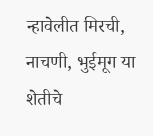न्हावेलीत मिरची, नाचणी, भुईमूग या शेतीचे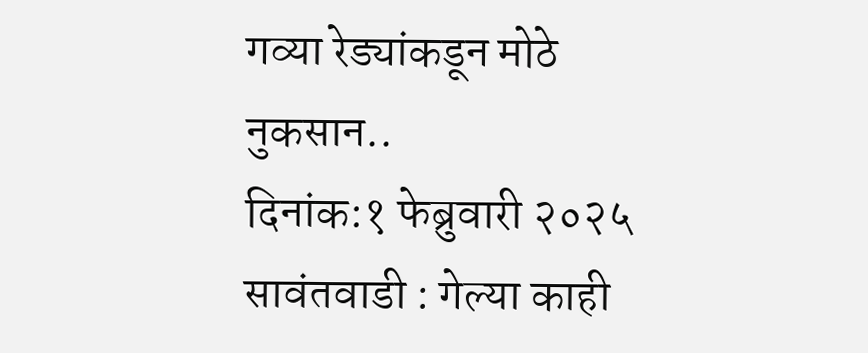गव्या रेड्यांकडून मोठे नुकसान..
दिनांक:१ फेब्रुवारी २०२५ सावंतवाडी : गेल्या काही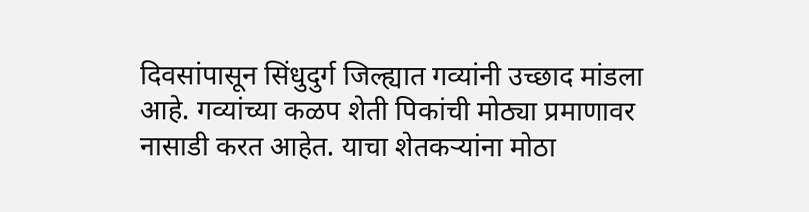दिवसांपासून सिंधुदुर्ग जिल्ह्यात गव्यांनी उच्छाद मांडला आहे. गव्यांच्या कळप शेती पिकांची मोठ्या प्रमाणावर नासाडी करत आहेत. याचा शेतकऱ्यांना मोठा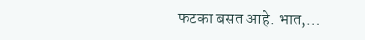फटका बसत आहे. भात,…